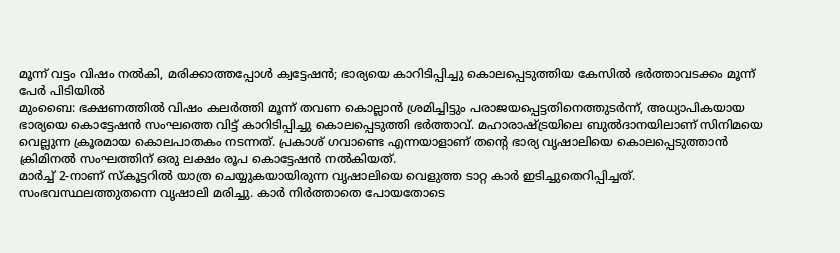മൂന്ന് വട്ടം വിഷം നൽകി, മരിക്കാത്തപ്പോൾ ക്വട്ടേഷൻ; ഭാര്യയെ കാറിടിപ്പിച്ചു കൊലപ്പെടുത്തിയ കേസിൽ ഭർത്താവടക്കം മൂന്ന് പേർ പിടിയിൽ
മുംബൈ: ഭക്ഷണത്തിൽ വിഷം കലർത്തി മൂന്ന് തവണ കൊല്ലാൻ ശ്രമിച്ചിട്ടും പരാജയപ്പെട്ടതിനെത്തുടർന്ന്, അധ്യാപികയായ ഭാര്യയെ കൊട്ടേഷൻ സംഘത്തെ വിട്ട് കാറിടിപ്പിച്ചു കൊലപ്പെടുത്തി ഭർത്താവ്. മഹാരാഷ്ട്രയിലെ ബുൽദാനയിലാണ് സിനിമയെ വെല്ലുന്ന ക്രൂരമായ കൊലപാതകം നടന്നത്. പ്രകാശ് ഗവാണ്ടെ എന്നയാളാണ് തന്റെ ഭാര്യ വൃഷാലിയെ കൊലപ്പെടുത്താൻ ക്രിമിനൽ സംഘത്തിന് ഒരു ലക്ഷം രൂപ കൊട്ടേഷൻ നൽകിയത്.
മാർച്ച് 2-നാണ് സ്കൂട്ടറിൽ യാത്ര ചെയ്യുകയായിരുന്ന വൃഷാലിയെ വെളുത്ത ടാറ്റ കാർ ഇടിച്ചുതെറിപ്പിച്ചത്. സംഭവസ്ഥലത്തുതന്നെ വൃഷാലി മരിച്ചു. കാർ നിർത്താതെ പോയതോടെ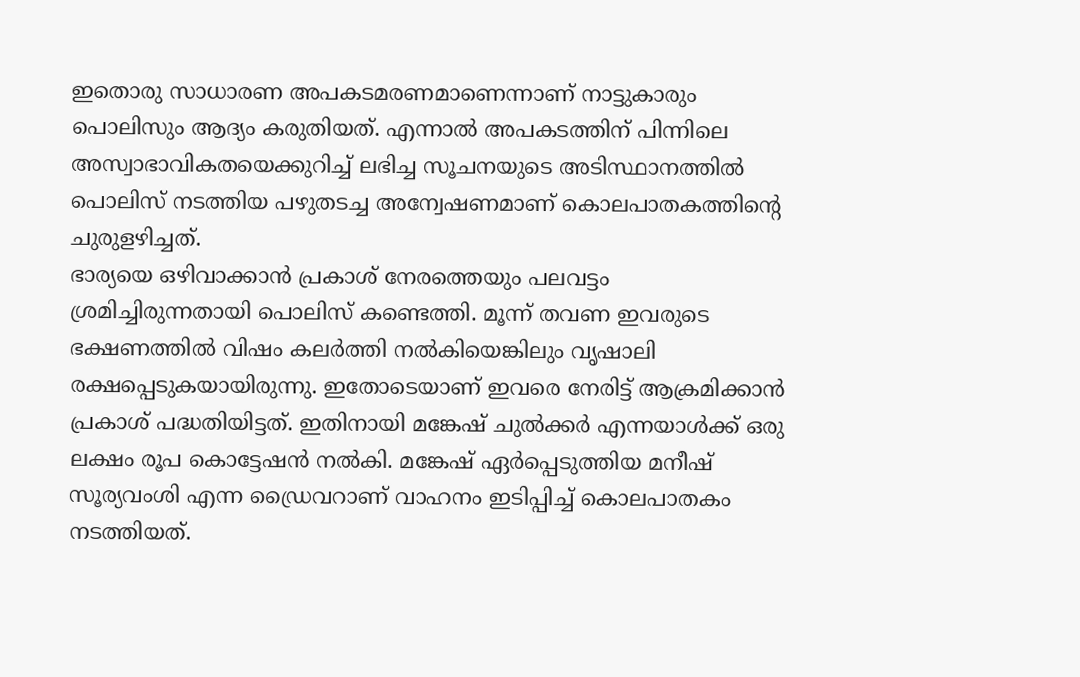ഇതൊരു സാധാരണ അപകടമരണമാണെന്നാണ് നാട്ടുകാരും പൊലിസും ആദ്യം കരുതിയത്. എന്നാൽ അപകടത്തിന് പിന്നിലെ അസ്വാഭാവികതയെക്കുറിച്ച് ലഭിച്ച സൂചനയുടെ അടിസ്ഥാനത്തിൽ പൊലിസ് നടത്തിയ പഴുതടച്ച അന്വേഷണമാണ് കൊലപാതകത്തിന്റെ ചുരുളഴിച്ചത്.
ഭാര്യയെ ഒഴിവാക്കാൻ പ്രകാശ് നേരത്തെയും പലവട്ടം ശ്രമിച്ചിരുന്നതായി പൊലിസ് കണ്ടെത്തി. മൂന്ന് തവണ ഇവരുടെ ഭക്ഷണത്തിൽ വിഷം കലർത്തി നൽകിയെങ്കിലും വൃഷാലി രക്ഷപ്പെടുകയായിരുന്നു. ഇതോടെയാണ് ഇവരെ നേരിട്ട് ആക്രമിക്കാൻ പ്രകാശ് പദ്ധതിയിട്ടത്. ഇതിനായി മങ്കേഷ് ചുൽക്കർ എന്നയാൾക്ക് ഒരു ലക്ഷം രൂപ കൊട്ടേഷൻ നൽകി. മങ്കേഷ് ഏർപ്പെടുത്തിയ മനീഷ് സൂര്യവംശി എന്ന ഡ്രൈവറാണ് വാഹനം ഇടിപ്പിച്ച് കൊലപാതകം നടത്തിയത്.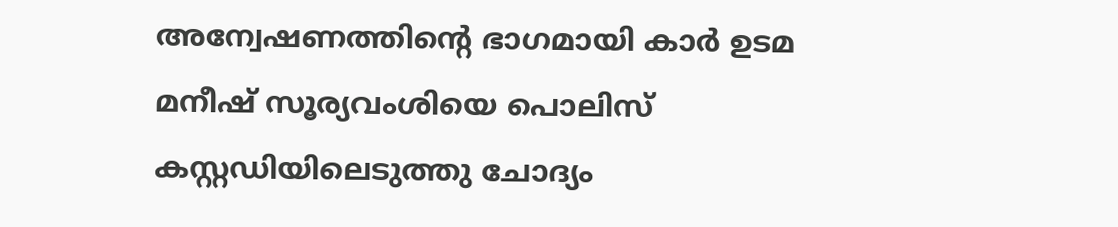അന്വേഷണത്തിന്റെ ഭാഗമായി കാർ ഉടമ മനീഷ് സൂര്യവംശിയെ പൊലിസ് കസ്റ്റഡിയിലെടുത്തു ചോദ്യം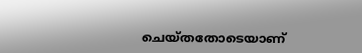ചെയ്തതോടെയാണ്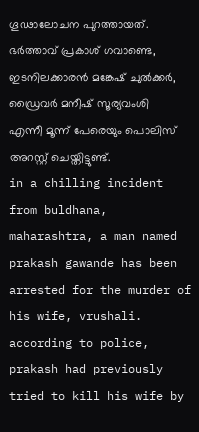ഗൂഢാലോചന പുറത്തായത്. ഭർത്താവ് പ്രകാശ് ഗവാണ്ടെ, ഇടനിലക്കാരൻ മങ്കേഷ് ചുൽക്കർ, ഡ്രൈവർ മനീഷ് സൂര്യവംശി എന്നീ മൂന്ന് പേരെയും പൊലിസ് അറസ്റ്റ് ചെയ്തിട്ടുണ്ട്.
in a chilling incident from buldhana, maharashtra, a man named prakash gawande has been arrested for the murder of his wife, vrushali. according to police, prakash had previously tried to kill his wife by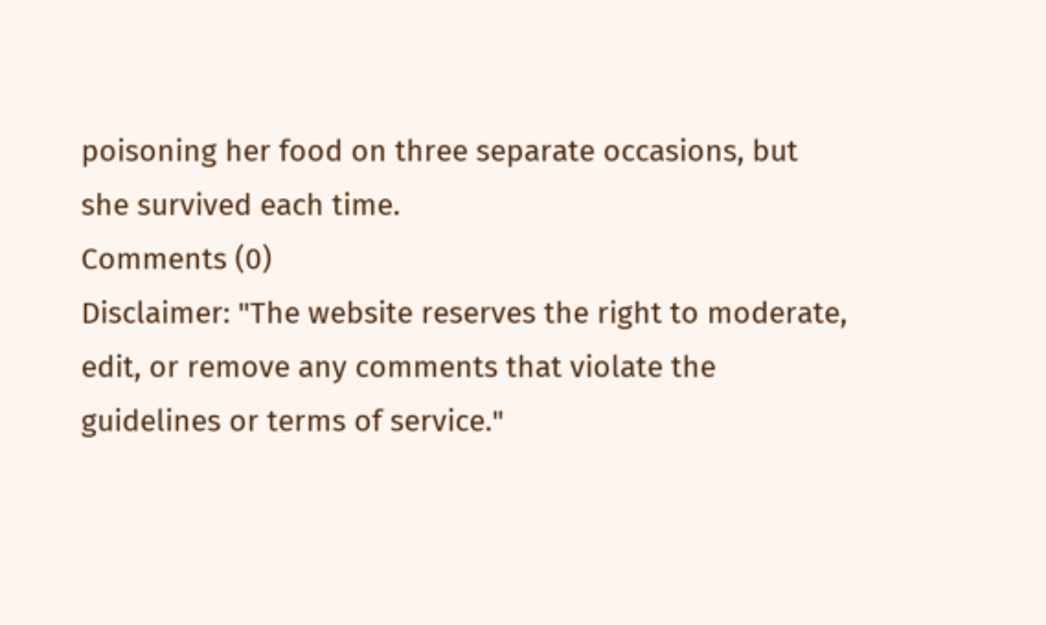poisoning her food on three separate occasions, but she survived each time.
Comments (0)
Disclaimer: "The website reserves the right to moderate, edit, or remove any comments that violate the guidelines or terms of service."